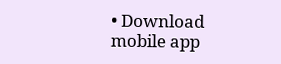• Download mobile app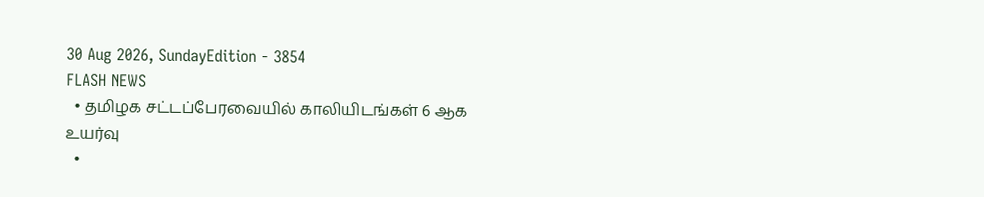30 Aug 2026, SundayEdition - 3854
FLASH NEWS
  • தமிழக சட்டப்பேரவையில் காலியிடங்கள் 6 ஆக உயர்வு
  •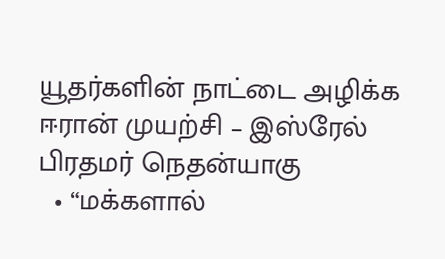யூதர்களின் நாட்டை அழிக்க ஈரான் முயற்சி – இஸ்ரேல் பிரதமர் நெதன்யாகு
  • “மக்களால்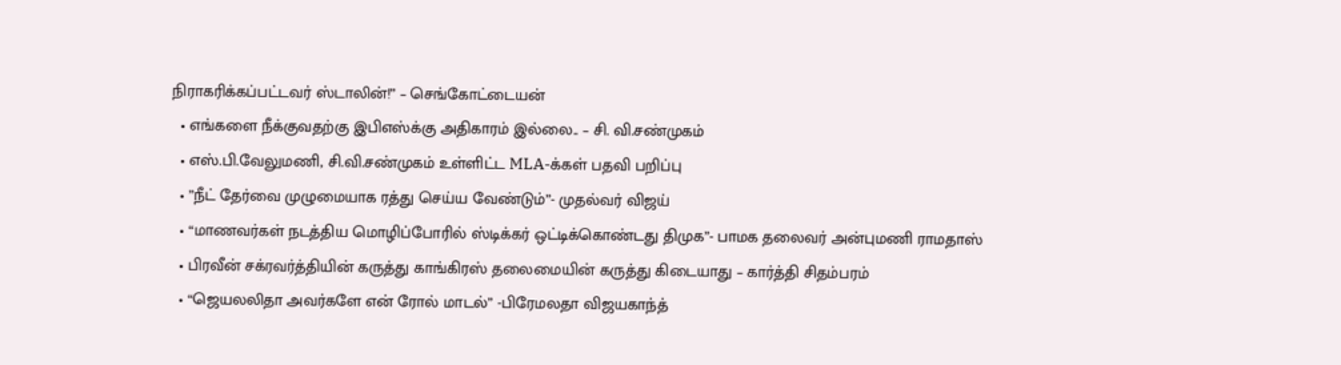நிராகரிக்கப்பட்டவர் ஸ்டாலின்!” – செங்கோட்டையன்
  • எங்களை நீக்குவதற்கு இபிஎஸ்க்கு அதிகாரம் இல்லை.. – சி. வி.சண்முகம்
  • எஸ்.பி.வேலுமணி, சி.வி.சண்முகம் உள்ளிட்ட MLA-க்கள் பதவி பறிப்பு
  • ”நீட் தேர்வை முழுமையாக ரத்து செய்ய வேண்டும்”- முதல்வர் விஜய்
  • “மாணவர்கள் நடத்திய மொழிப்போரில் ஸ்டிக்கர் ஒட்டிக்கொண்டது திமுக”- பாமக தலைவர் அன்புமணி ராமதாஸ்
  • பிரவீன் சக்ரவர்த்தியின் கருத்து காங்கிரஸ் தலைமையின் கருத்து கிடையாது – கார்த்தி சிதம்பரம்
  • “ஜெயலலிதா அவர்களே என் ரோல் மாடல்” -பிரேமலதா விஜயகாந்த்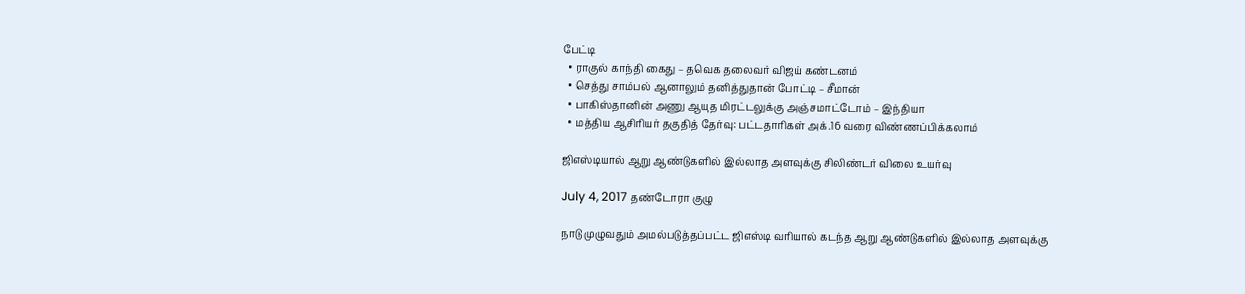பேட்டி
  • ராகுல் காந்தி கைது – தவெக தலைவர் விஜய் கண்டனம்
  • செத்து சாம்பல் ஆனாலும் தனித்துதான் போட்டி – சீமான்
  • பாகிஸ்தானின் அணு ஆயுத மிரட்டலுக்கு அஞ்சமாட்டோம் – இந்தியா
  • மத்திய ஆசிரியர் தகுதித் தேர்வு: பட்டதாரிகள் அக்.16 வரை விண்ணப்பிக்கலாம்

ஜிஎஸ்டியால் ஆறு ஆண்டுகளில் இல்லாத அளவுக்கு சிலிண்டர் விலை உயர்வு

July 4, 2017 தண்டோரா குழு

நாடு முழுவதும் அமல்படுத்தப்பட்ட ஜிஎஸ்டி வரியால் கடந்த ஆறு ஆண்டுகளில் இல்லாத அளவுக்கு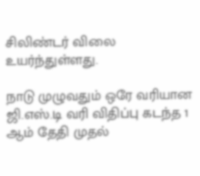சிலிண்டர் விலை உயர்ந்துள்ளது.

நாடு முழுவதும் ஒரே வரியான ஜி.எஸ்.டி வரி விதிப்பு கடந்த 1 ஆம் தேதி முதல்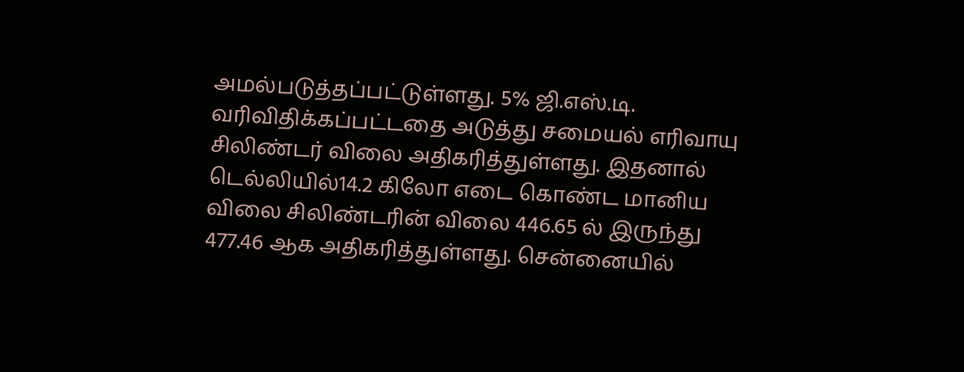அமல்படுத்தப்பட்டுள்ளது. 5% ஜி.எஸ்.டி. வரிவிதிக்கப்பட்டதை அடுத்து சமையல் எரிவாயு சிலிண்டர் விலை அதிகரித்துள்ளது. இதனால் டெல்லியில்14.2 கிலோ எடை கொண்ட மானிய விலை சிலிண்டரின் விலை 446.65 ல் இருந்து 477.46 ஆக அதிகரித்துள்ளது. சென்னையில்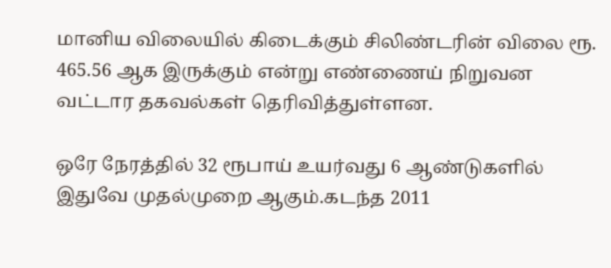மானிய விலையில் கிடைக்கும் சிலிண்டரின் விலை ரூ. 465.56 ஆக இருக்கும் என்று எண்ணைய் நிறுவன வட்டார தகவல்கள் தெரிவித்துள்ளன.

ஒரே நேரத்தில் 32 ரூபாய் உயர்வது 6 ஆண்டுகளில் இதுவே முதல்முறை ஆகும்.கடந்த 2011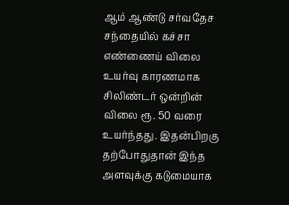ஆம் ஆண்டு சர்வதேச சந்தையில் கச்சா எண்ணைய் விலை உயர்வு காரணமாக சிலிண்டர் ஒன்றின் விலை ரூ. 50 வரை உயர்ந்தது. இதன்பிறகு தற்போதுதான் இந்த அளவுக்கு கடுமையாக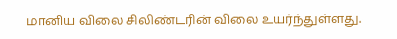மானிய விலை சிலிண்டரின் விலை உயர்ந்துள்ளது.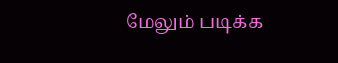மேலும் படிக்க